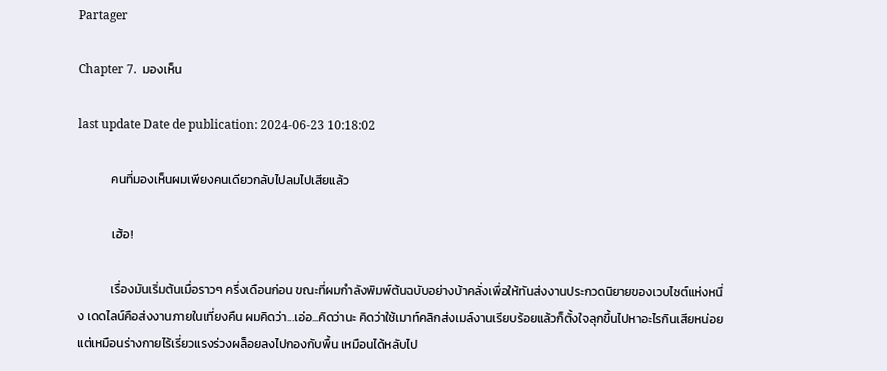Partager

Chapter 7.  มองเห็น

last update Date de publication: 2024-06-23 10:18:02

            คนที่มองเห็นผมเพียงคนเดียวกลับไปลมไปเสียแล้ว

            เฮ้อ!

            เรื่องมันเริ่มต้นเมื่อราวๆ ครึ่งเดือนก่อน ขณะที่ผมกำลังพิมพ์ต้นฉบับอย่างบ้าคลั่งเพื่อให้ทันส่งงานประกวดนิยายของเวบไซต์แห่งหนึ่ง เดดไลน์คือส่งงานภายในเที่ยงคืน ผมคิดว่า...เอ่อ...คิดว่านะ คิดว่าใช้เมาท์คลิกส่งเมล์งานเรียบร้อยแล้วก็ตั้งใจลุกขึ้นไปหาอะไรกินเสียหน่อยแต่เหมือนร่างกายไร้เรี่ยวแรงร่วงผล็อยลงไปกองกับพื้น เหมือนได้หลับไป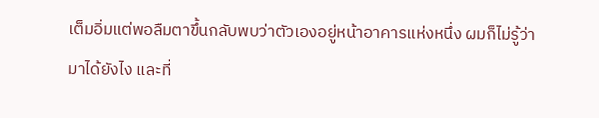เต็มอิ่มแต่พอลืมตาขึ้นกลับพบว่าตัวเองอยู่หน้าอาคารแห่งหนึ่ง ผมก็ไม่รู้ว่ามาได้ยังไง และที่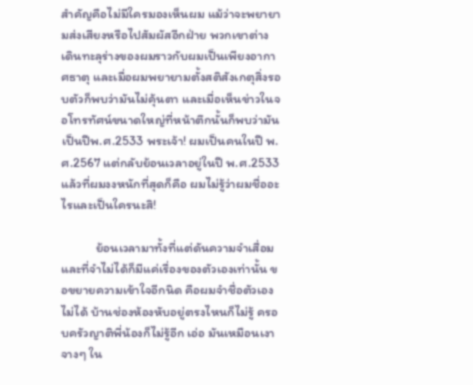สำคัญคือไม่มีใครมองเห็นผม แม้ว่าจะพยายามส่งเสียงหรือไปสัมผัสอีกฝ่าย พวกเขาต่างเดินทะลุร่างของผมราวกับผมเป็นเพียงอากาศธาตุ และเมื่อผมพยายามตั้งสติสังเกตุสิ่งรอบตัวก็พบว่ามันไม่คุ้นตา และเมื่อเห็นข่าวในจอโทรทัศน์ขนาดใหญ่ที่หน้าตึกนั้นก็พบว่ามันเป็นปีพ.ศ.2533 พระเจ้า! ผมเป็นคนในปี พ.ศ.2567 แต่กลับย้อนเวลาอยู่ในปี พ.ศ.2533 แล้วที่ผมงงหนักที่สุดก็คือ ผมไม่รู้ว่าผมชื่ออะไรและเป็นใครนะสิ!

            ย้อนเวลามาทั้งที่แต่ดันความจำเสื่อม และที่จำไม่ได้ก็มีแค่เรื่องของตัวเองเท่านั้น ขอขยายความเข้าใจอีกนิด คือผมจำชื่อตัวเองไม่ได้ บ้านช่องห้องหับอยู่ตรงไหนก็ไม่รู้ ครอบครัวญาติพี่น้องก็ไม่รู้อีก เอ่อ มันเหมือนเงาจางๆ ใน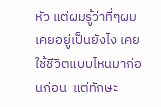หัว แต่ผมรู้ว่าที่ๆผมเคยอยู่เป็นยังไง เคยใช้ชีวิตแบบไหนมาก่อนก่อน  แต่ทักษะ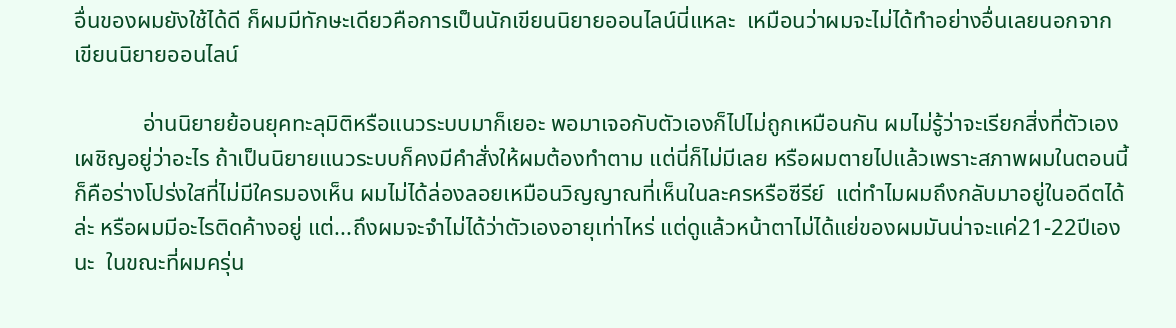อื่นของผมยังใช้ได้ดี ก็ผมมีทักษะเดียวคือการเป็นนักเขียนนิยายออนไลน์นี่แหละ  เหมือนว่าผมจะไม่ได้ทำอย่างอื่นเลยนอกจากเขียนนิยายออนไลน์

            อ่านนิยายย้อนยุคทะลุมิติหรือแนวระบบมาก็เยอะ พอมาเจอกับตัวเองก็ไปไม่ถูกเหมือนกัน ผมไม่รู้ว่าจะเรียกสิ่งที่ตัวเองเผชิญอยู่ว่าอะไร ถ้าเป็นนิยายแนวระบบก็คงมีคำสั่งให้ผมต้องทำตาม แต่นี่ก็ไม่มีเลย หรือผมตายไปแล้วเพราะสภาพผมในตอนนี้ก็คือร่างโปร่งใสที่ไม่มีใครมองเห็น ผมไม่ได้ล่องลอยเหมือนวิญญาณที่เห็นในละครหรือซีรีย์  แต่ทำไมผมถึงกลับมาอยู่ในอดีตได้ล่ะ หรือผมมีอะไรติดค้างอยู่ แต่...ถึงผมจะจำไม่ได้ว่าตัวเองอายุเท่าไหร่ แต่ดูแล้วหน้าตาไม่ได้แย่ของผมมันน่าจะแค่21-22ปีเองนะ  ในขณะที่ผมครุ่น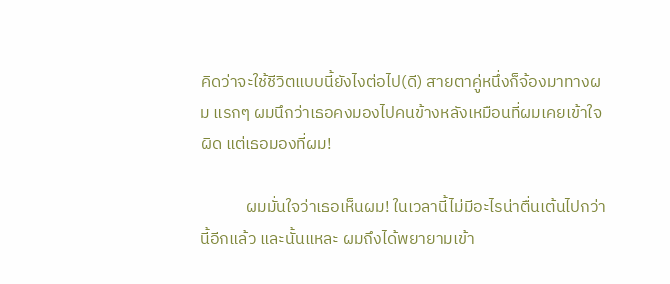คิดว่าจะใช้ชีวิตแบบนี้ยังไงต่อไป(ดี) สายตาคู่หนึ่งก็จ้องมาทางผม แรกๆ ผมนึกว่าเธอคงมองไปคนข้างหลังเหมือนที่ผมเคยเข้าใจผิด แต่เธอมองที่ผม!

            ผมมั่นใจว่าเธอเห็นผม! ในเวลานี้ไม่มีอะไรน่าตื่นเต้นไปกว่านี้อีกแล้ว และนั้นแหละ ผมถึงได้พยายามเข้า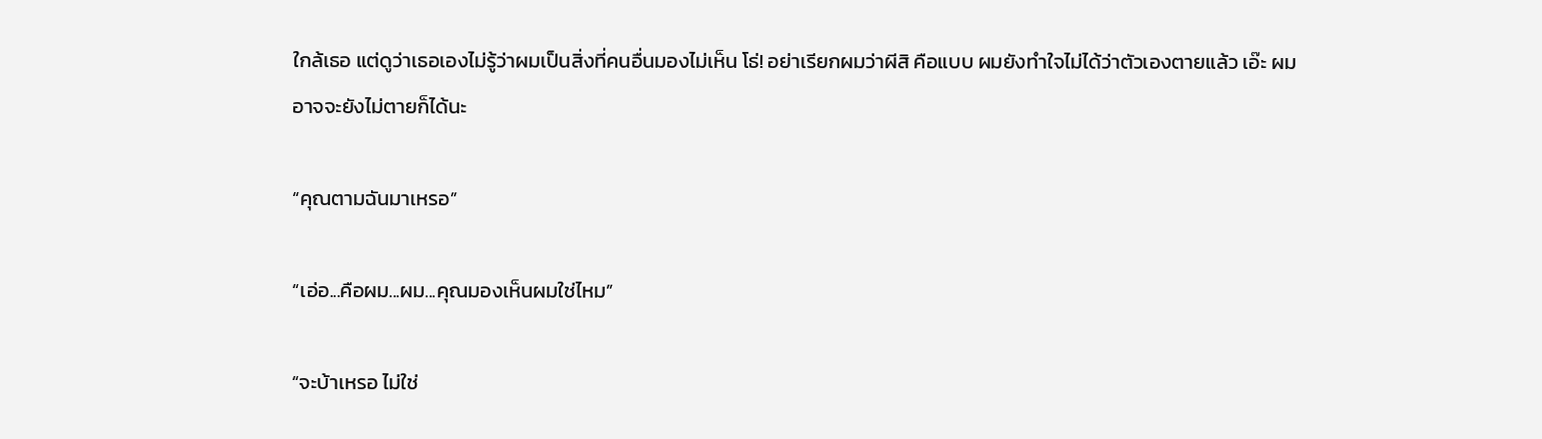ใกล้เธอ แต่ดูว่าเธอเองไม่รู้ว่าผมเป็นสิ่งที่คนอื่นมองไม่เห็น โธ่! อย่าเรียกผมว่าผีสิ คือแบบ ผมยังทำใจไม่ได้ว่าตัวเองตายแล้ว เอ๊ะ ผมอาจจะยังไม่ตายก็ได้นะ

“คุณตามฉันมาเหรอ”

“เอ่อ...คือผม...ผม...คุณมองเห็นผมใช่ไหม”

“จะบ้าเหรอ ไม่ใช่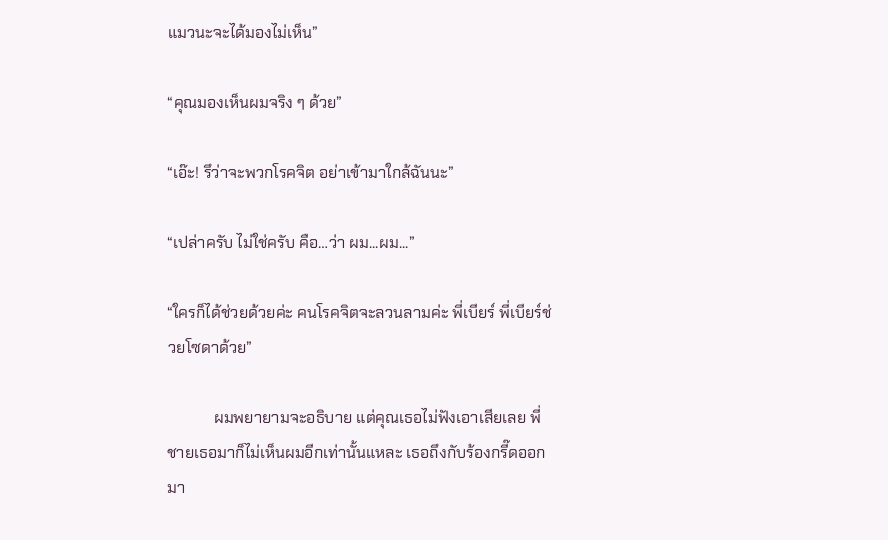แมวนะจะได้มองไม่เห็น”

“คุณมองเห็นผมจริง ๆ ด้วย”

“เอ๊ะ! รึว่าจะพวกโรคจิต อย่าเข้ามาใกล้ฉันนะ”

“เปล่าครับ ไม่ใช่ครับ คือ…ว่า ผม...ผม...”

“ใครก็ได้ช่วยด้วยค่ะ คนโรคจิตจะลวนลามค่ะ พี่เบียร์ พี่เบียร์ช่วยโซดาด้วย”

            ผมพยายามจะอธิบาย แต่คุณเธอไม่ฟังเอาเสียเลย พี่ชายเธอมาก็ไม่เห็นผมอีกเท่านั้นแหละ เธอถึงกับร้องกรี๊ดออกมา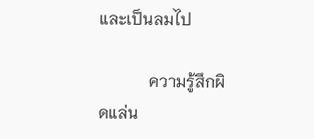และเป็นลมไป

            ความรู้สึกผิดแล่น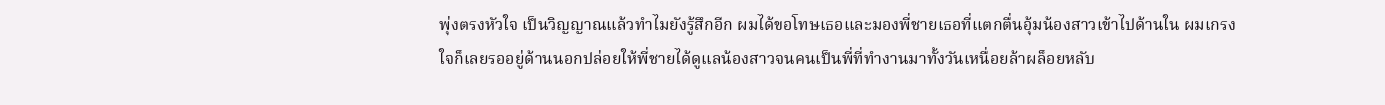พุ่งตรงหัวใจ เป็นวิญญาณแล้วทำไมยังรู้สึกอีก ผมได้ขอโทษเธอและมองพี่ชายเธอที่แตกตื่นอุ้มน้องสาวเข้าไปด้านใน ผมเกรงใจก็เลยรออยู่ด้านนอกปล่อยให้พี่ชายได้ดูแลน้องสาวจนคนเป็นพี่ที่ทำงานมาทั้งวันเหนื่อยล้าผล็อยหลับ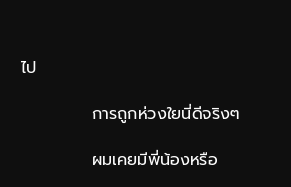ไป

            การถูกห่วงใยนี่ดีจริงๆ

            ผมเคยมีพี่น้องหรือ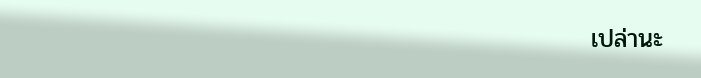เปล่านะ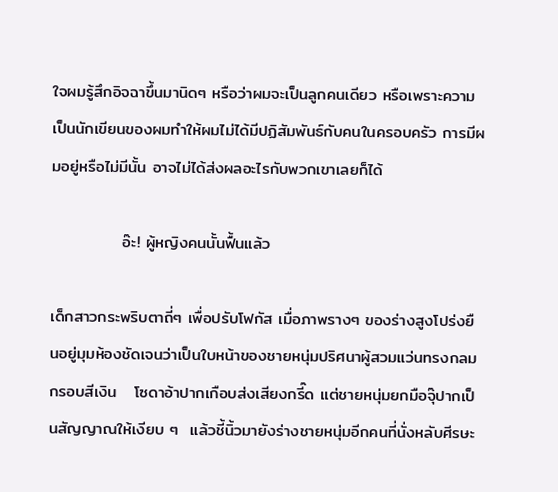ใจผมรู้สึกอิจฉาขึ้นมานิดๆ หรือว่าผมจะเป็นลูกคนเดียว หรือเพราะความเป็นนักเขียนของผมทำให้ผมไม่ได้มีปฏิสัมพันธ์กับคนในครอบครัว การมีผมอยู่หรือไม่มีนั้น อาจไม่ได้ส่งผลอะไรกับพวกเขาเลยก็ได้

            อ๊ะ! ผู้หญิงคนนั้นฟื้นแล้ว

เด็กสาวกระพริบตาถี่ๆ เพื่อปรับโฟกัส เมื่อภาพรางๆ ของร่างสูงโปร่งยืนอยู่มุมห้องชัดเจนว่าเป็นใบหน้าของชายหนุ่มปริศนาผู้สวมแว่นทรงกลมกรอบสีเงิน   โซดาอ้าปากเกือบส่งเสียงกรี๊ด แต่ชายหนุ่มยกมือจุ๊ปากเป็นสัญญาณให้เงียบ ๆ  แล้วชี้นิ้วมายังร่างชายหนุ่มอีกคนที่นั่งหลับศีรษะ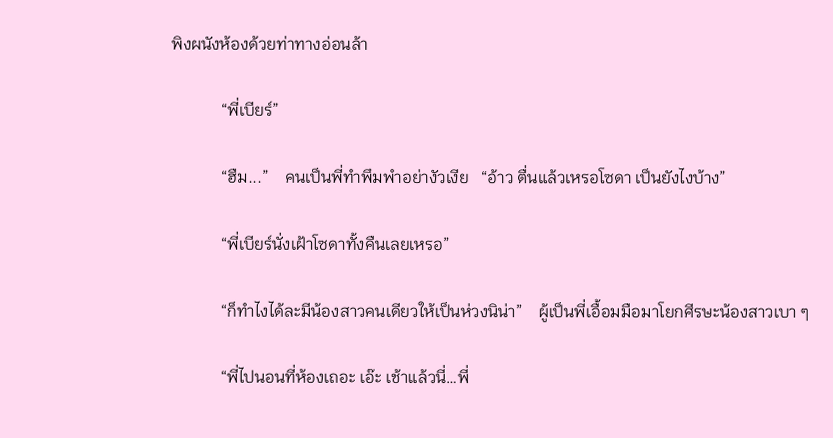พิงผนังห้องด้วยท่าทางอ่อนล้า

            “พี่เบียร์”

            “ฮืม...”    คนเป็นพี่ทำพึมพำอย่างัวเงีย   “อ้าว ตื่นแล้วเหรอโซดา เป็นยังไงบ้าง”

            “พี่เบียร์นั่งเฝ้าโซดาทั้งคืนเลยเหรอ”

            “ก็ทำไงได้ละมีน้องสาวคนเดียวให้เป็นห่วงนิน่า”    ผู้เป็นพี่เอื้อมมือมาโยกศีรษะน้องสาวเบา ๆ

            “พี่ไปนอนที่ห้องเถอะ เอ๊ะ เช้าแล้วนี่…พี่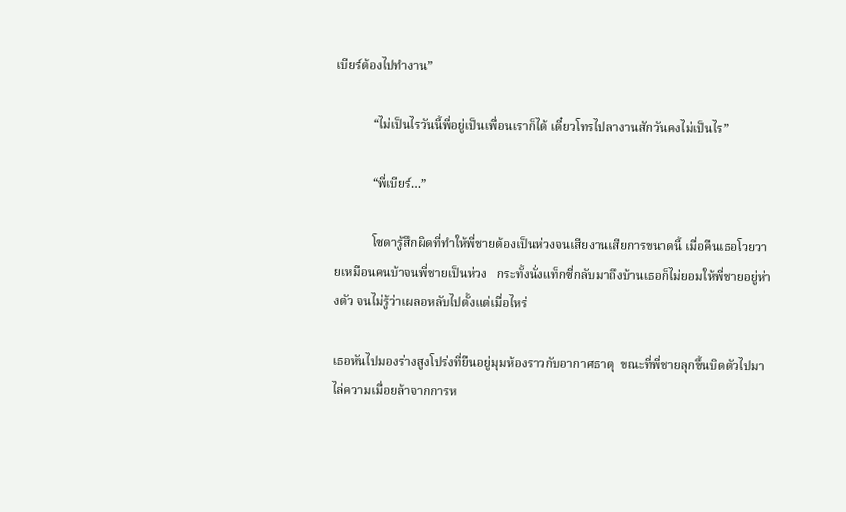เบียร์ต้องไปทำงาน”

            “ไม่เป็นไรวันนี้พี่อยู่เป็นเพื่อนเราก็ได้ เดี๋ยวโทรไปลางานสักวันคงไม่เป็นไร”

            “พี่เบียร์…”

            โซดารู้สึกผิดที่ทำให้พี่ชายต้องเป็นห่วงจนเสียงานเสียการขนาดนี้ เมื่อคืนเธอโวยวายเหมือนคนบ้าจนพี่ชายเป็นห่วง   กระทั้งนั่งแท็กซี่กลับมาถึงบ้านเธอก็ไม่ยอมให้พี่ชายอยู่ห่างตัว จนไม่รู้ว่าเผลอหลับไปตั้งแต่เมื่อไหร่

เธอหันไปมองร่างสูงโปร่งที่ยืนอยู่มุมห้องราวกับอากาศธาตุ  ขณะที่พี่ชายลุกขึ้นบิดตัวไปมาไล่ความเมื่อยล้าจากการห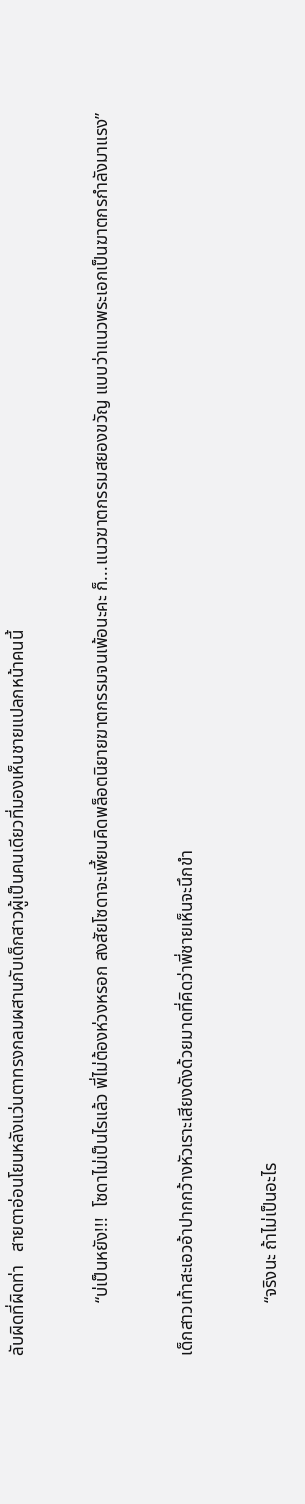ลับผิดที่ผิดท่า   สายตาอ่อนโยนหลังแว่นตาทรงกลมผสานกับเด็กสาวผู้เป็นคนเดียวที่มองเห็นชายแปลกหน้าคนนี้

            “บ่เป็นหยัง!!!  โซดาไม่เป็นไรแล้ว พี่ไม่ต้องห่วงหรอก สงสัยโซดาจะเพี้ยนคิดพล็อตนิยายฆาตกรรมจนเพ้อนะคะ ก็...แนวฆาตกรรมสยองขวัญ แบบว่าแนวพระเอกเป็นฆาตกรกำลังมาแรง”

เด็กสาวเท้าสะเอวอ้าปากกว้างหัวเราะเสียงดังด้วยมาดที่คิดว่าพี่ชายเห็นจะนึกขำ

            “จริงนะ ถ้าไม่เป็นอะไร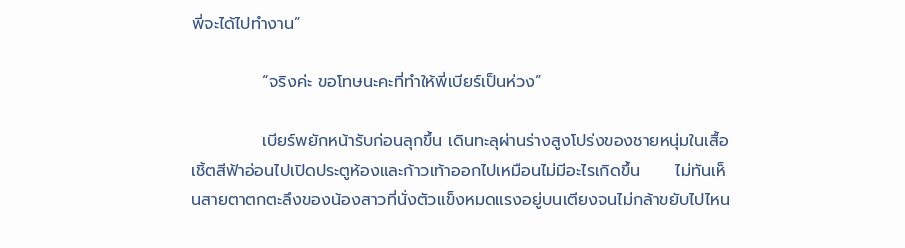พี่จะได้ไปทำงาน”

            “จริงค่ะ ขอโทษนะคะที่ทำให้พี่เบียร์เป็นห่วง”

            เบียร์พยักหน้ารับก่อนลุกขึ้น เดินทะลุผ่านร่างสูงโปร่งของชายหนุ่มในเสื้อเชิ้ตสีฟ้าอ่อนไปเปิดประตูห้องและก้าวเท้าออกไปเหมือนไม่มีอะไรเกิดขึ้น      ไม่ทันเห็นสายตาตกตะลึงของน้องสาวที่นั่งตัวแข็งหมดแรงอยู่บนเตียงจนไม่กล้าขยับไปไหน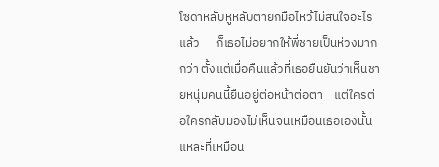โซดาหลับหูหลับตายกมือไหว้ไม่สนใจอะไรแล้ว      ก็เธอไม่อยากให้พี่ชายเป็นห่วงมากกว่า ตั้งแต่เมื่อคืนแล้วที่เธอยืนยันว่าเห็นชายหนุ่มคนนี้ยืนอยู่ต่อหน้าต่อตา    แต่ใครต่อใครกลับมองไม่เห็นจนเหมือนเธอเองนั้นแหละที่เหมือน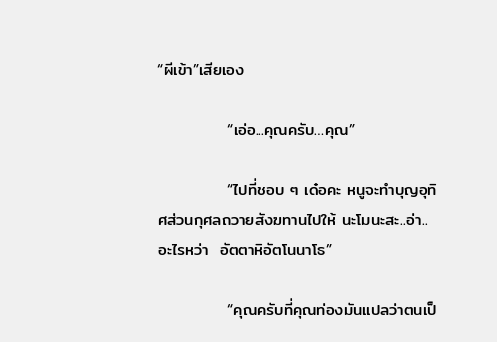“ผีเข้า”เสียเอง

            “เอ่อ...คุณครับ…คุณ”

            “ไปที่ชอบ ๆ เด๋อคะ หนูจะทำบุญอุทิศส่วนกุศลถวายสังฆทานไปให้ นะโมนะสะ..อ่า..อะไรหว่า  อัตตาหิอัตโนนาโธ”

            “คุณครับที่คุณท่องมันแปลว่าตนเป็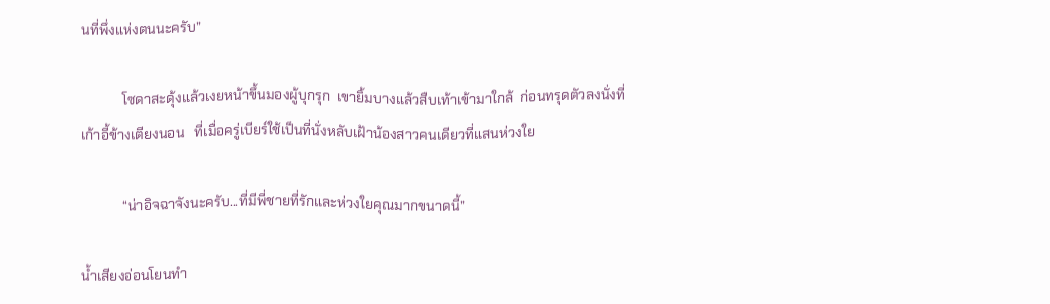นที่พึ่งแห่งตนนะครับ”

            โซดาสะดุ้งแล้วเงยหน้าขึ้นมองผู้บุกรุก  เขายิ้มบางแล้วสืบเท้าเข้ามาใกล้  ก่อนทรุดตัวลงนั่งที่เก้าอี้ข้างเตียงนอน   ที่เมื่อครู่เบียร์ใช้เป็นที่นั่งหลับเฝ้าน้องสาวคนเดียวที่แสนห่วงใย

            “น่าอิจฉาจังนะครับ...ที่มีพี่ชายที่รักและห่วงใยคุณมากขนาดนี้”

น้ำเสียงอ่อนโยนทำ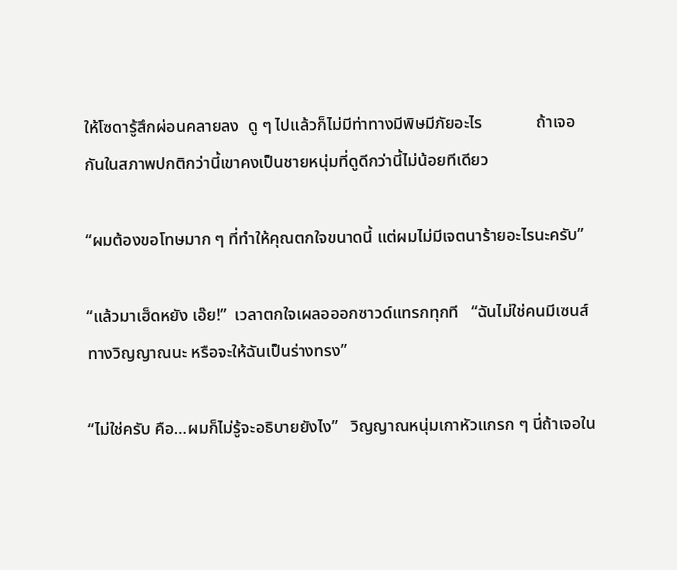ให้โซดารู้สึกผ่อนคลายลง  ดู ๆ ไปแล้วก็ไม่มีท่าทางมีพิษมีภัยอะไร             ถ้าเจอกันในสภาพปกติกว่านี้เขาคงเป็นชายหนุ่มที่ดูดีกว่านี้ไม่น้อยทีเดียว

“ผมต้องขอโทษมาก ๆ ที่ทำให้คุณตกใจขนาดนี้ แต่ผมไม่มีเจตนาร้ายอะไรนะครับ”

“แล้วมาเฮ็ดหยัง เอ๊ย!”  เวลาตกใจเผลอออกซาวด์แทรกทุกที   “ฉันไม่ใช่คนมีเซนส์ทางวิญญาณนะ หรือจะให้ฉันเป็นร่างทรง”

“ไม่ใช่ครับ คือ…ผมก็ไม่รู้จะอธิบายยังไง”   วิญญาณหนุ่มเกาหัวแกรก ๆ นี่ถ้าเจอใน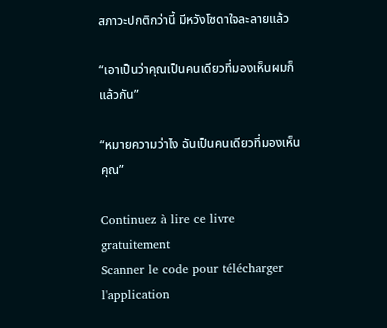สภาวะปกติกว่านี้ มีหวังโซดาใจละลายแล้ว

“เอาเป็นว่าคุณเป็นคนเดียวที่มองเห็นผมก็แล้วกัน”

“หมายความว่าไง ฉันเป็นคนเดียวที่มองเห็นคุณ”

Continuez à lire ce livre gratuitement
Scanner le code pour télécharger l'application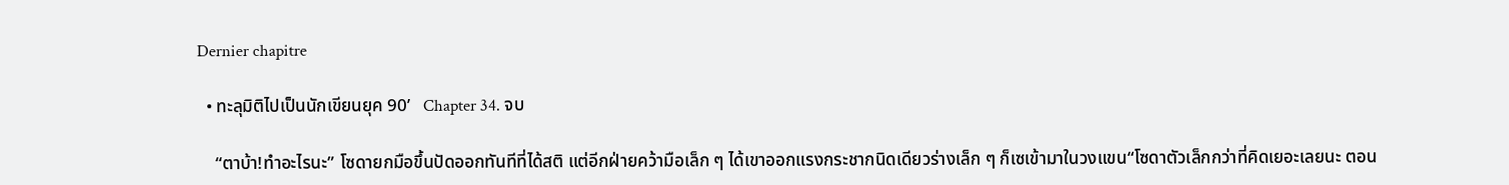Dernier chapitre

  • ทะลุมิติไปเป็นนักเขียนยุค 90’   Chapter 34. จบ

    “ตาบ้า!ทำอะไรนะ” โซดายกมือขึ้นปัดออกทันทีที่ได้สติ แต่อีกฝ่ายคว้ามือเล็ก ๆ ได้เขาออกแรงกระชากนิดเดียวร่างเล็ก ๆ ก็เซเข้ามาในวงแขน“โซดาตัวเล็กกว่าที่คิดเยอะเลยนะ ตอน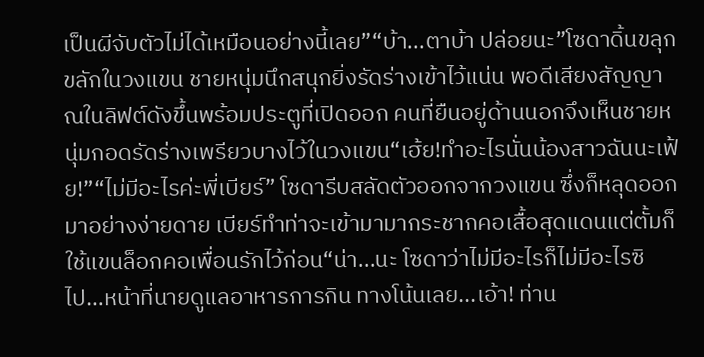เป็นผีจับตัวไม่ได้เหมือนอย่างนี้เลย”“บ้า...ตาบ้า ปล่อยนะ”โซดาดิ้นขลุกขลักในวงแขน ชายหนุ่มนึกสนุกยิ่งรัดร่างเข้าไว้แน่น พอดีเสียงสัญญาณในลิฟต์ดังขึ้นพร้อมประตูที่เปิดออก คนที่ยืนอยู่ด้านนอกจึงเห็นชายหนุ่มกอดรัดร่างเพรียวบางไว้ในวงแขน“เฮ้ย!ทำอะไรนั่นน้องสาวฉันนะเฟ้ย!”“ไม่มีอะไรค่ะพี่เบียร์” โซดารีบสลัดตัวออกจากวงแขน ซึ่งก็หลุดออกมาอย่างง่ายดาย เบียร์ทำท่าจะเข้ามามากระชากคอเสื้อสุดแดนแต่ตั้มก็ใช้แขนล็อกคอเพื่อนรักไว้ก่อน“น่า...นะ โซดาว่าไม่มีอะไรก็ไม่มีอะไรซิ ไป…หน้าที่นายดูแลอาหารการกิน ทางโน้นเลย...เอ้า! ท่าน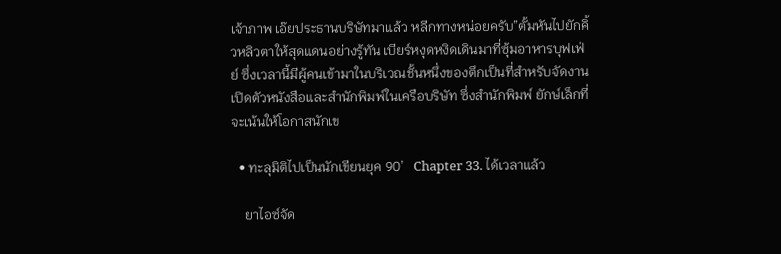เจ้าภาพ เอ๊ยประธานบริษัทมาแล้ว หลีกทางหน่อยครับ”ตั้มหันไปยักคิ้วหลิวตาให้สุดแดนอย่างรู้ทัน เบียร์หงุดหงิดเดินมาที่ซุ้มอาหารบุฟเฟ่ย์ ซึ่งเวลานี้มีผู้คนเข้ามาในบริเวณชั้นหนึ่งของตึกเป็นที่สำหรับจัดงานเปิดตัวหนังสือและสำนักพิมพ์ในเครือบริษัท ซึ่งสำนักพิมพ์ ยักษ์เล็กที่จะเน้นให้โอกาสนักเข

  • ทะลุมิติไปเป็นนักเขียนยุค 90’   Chapter 33. ได้เวลาแล้ว

    ยาไอซ์จัด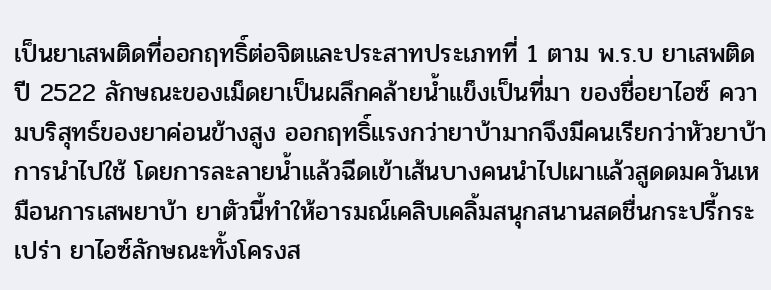เป็นยาเสพติดที่ออกฤทธิ์ต่อจิตและประสาทประเภทที่ 1 ตาม พ.ร.บ ยาเสพติดปี 2522 ลักษณะของเม็ดยาเป็นผลึกคล้ายน้ำแข็งเป็นที่มา ของชื่อยาไอซ์ ความบริสุทธ์ของยาค่อนข้างสูง ออกฤทธิ์แรงกว่ายาบ้ามากจึงมีคนเรียกว่าหัวยาบ้า การนำไปใช้ โดยการละลายน้ำแล้วฉีดเข้าเส้นบางคนนำไปเผาแล้วสูดดมควันเหมือนการเสพยาบ้า ยาตัวนี้ทำให้อารมณ์เคลิบเคลิ้มสนุกสนานสดชื่นกระปรี้กระเปร่า ยาไอซ์ลักษณะทั้งโครงส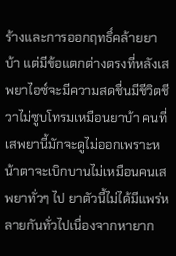ร้างและการออกฤทธิ์คล้ายยาบ้า แต่มีข้อแตกต่างตรงที่หลังเสพยาไอซ์จะมีความสดชื่นมีชีวิตชีวาไม่ซูบโทรมเหมือนยาบ้า คนที่เสพยานี้มักจะดูไม่ออกเพราะหน้าตาจะเบิกบานไม่เหมือนคนเสพยาทั่วๆ ไป ยาตัวนี้ไม่ได้มีแพร่หลายกันทั่วไปเนื่องจากหายาก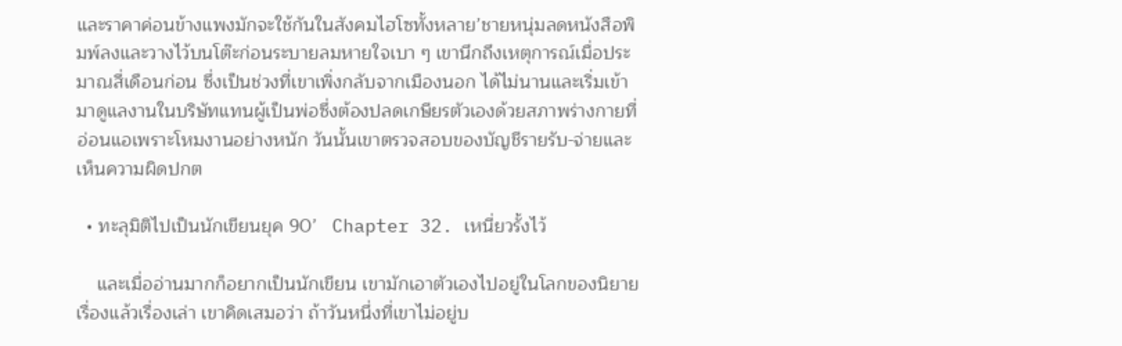และราคาค่อนข้างแพงมักจะใช้กันในสังคมไฮโซทั้งหลาย’ชายหนุ่มลดหนังสือพิมพ์ลงและวางไว้บนโต๊ะก่อนระบายลมหายใจเบา ๆ เขานึกถึงเหตุการณ์เมื่อประมาณสี่เดือนก่อน ซึ่งเป็นช่วงที่เขาเพิ่งกลับจากเมืองนอก ได้ไม่นานและเริ่มเข้ามาดูแลงานในบริษัทแทนผู้เป็นพ่อซึ่งต้องปลดเกษียรตัวเองด้วยสภาพร่างกายที่อ่อนแอเพราะโหมงานอย่างหนัก วันนั้นเขาตรวจสอบของบัญชีรายรับ-จ่ายและเห็นความผิดปกต

  • ทะลุมิติไปเป็นนักเขียนยุค 90’   Chapter 32. เหนี่ยวรั้งไว้

    และเมื่ออ่านมากก็อยากเป็นนักเขียน เขามักเอาตัวเองไปอยู่ในโลกของนิยาย เรื่องแล้วเรื่องเล่า เขาคิดเสมอว่า ถ้าวันหนึ่งที่เขาไม่อยู่บ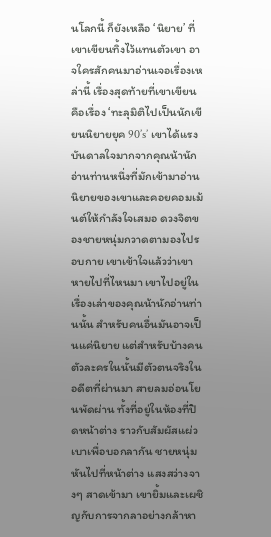นโลกนี้ ก็ยังเหลือ ‘นิยาย’ ที่เขาเขียนทิ้งไว้แทนตัวเขา อาจใครสักคนมาอ่านเจอเรื่องเหล่านี้ เรื่องสุดท้ายที่เขาเขียน คือเรื่อง ‘ทะลุมิติไปเป็นนักเขียนนิยายยุค 90’s’ เขาได้แรงบันดาลใจมากจากคุณน้านักอ่านท่านหนึ่งที่มักเข้ามาอ่านนิยายของเขาและคอยคอมเม้นต์ให้กำลังใจเสมอ ดวงจิตของชายหนุ่มกวาดตามองไปรอบกาย เขาเข้าใจแล้วว่าเขาหายไปที่ไหนมา เขาไปอยู่ในเรื่องเล่าของคุณน้านักอ่านท่านนั้น สำหรับคนอื่นมันอาจเป็นแค่นิยาย แต่สำหรับบ้างคน ตัวละครในนั้นมีตัวตนจริงในอดีตที่ผ่านมา สายลมอ่อนโยนพัดผ่าน ทั้งที่อยู่ในห้องที่ปิดหน้าต่าง ราวกับสัมผัสแผ่วเบาเพื่อบอกลากัน ชายหนุ่มหันไปที่หน้าต่าง แสงสว่างจางๆ สาดเข้ามา เขายิ้มและเผชิญกับการจากลาอย่างกล้าหา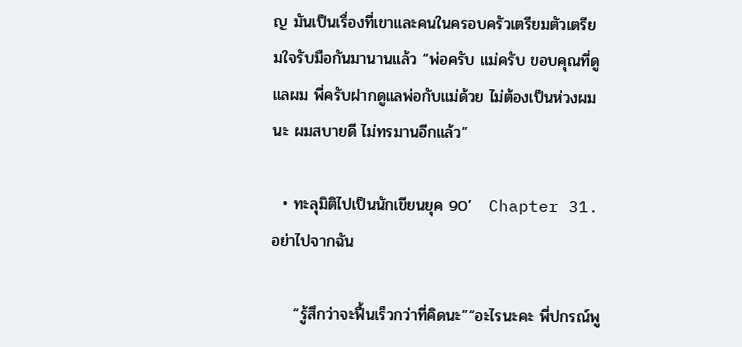ญ มันเป็นเรื่องที่เขาและคนในครอบครัวเตรียมตัวเตรียมใจรับมือกันมานานแล้ว “พ่อครับ แม่ครับ ขอบคุณที่ดูแลผม พี่ครับฝากดูแลพ่อกับแม่ด้วย ไม่ต้องเป็นห่วงผมนะ ผมสบายดี ไม่ทรมานอีกแล้ว”

  • ทะลุมิติไปเป็นนักเขียนยุค 90’   Chapter 31.  อย่าไปจากฉัน

    “รู้สึกว่าจะฟื้นเร็วกว่าที่คิดนะ”“อะไรนะคะ พี่ปกรณ์พู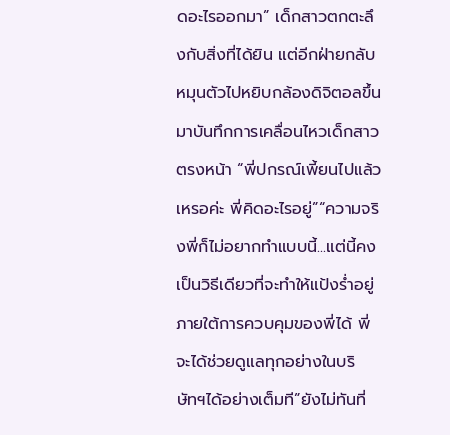ดอะไรออกมา” เด็กสาวตกตะลึงกับสิ่งที่ได้ยิน แต่อีกฝ่ายกลับหมุนตัวไปหยิบกล้องดิจิตอลขึ้นมาบันทึกการเคลื่อนไหวเด็กสาวตรงหน้า “พี่ปกรณ์เพี้ยนไปแล้วเหรอค่ะ พี่คิดอะไรอยู่”“ความจริงพี่ก็ไม่อยากทำแบบนี้...แต่นี้คงเป็นวิธีเดียวที่จะทำให้แป้งร่ำอยู่ภายใต้การควบคุมของพี่ได้ พี่จะได้ช่วยดูแลทุกอย่างในบริษัทฯได้อย่างเต็มที”ยังไม่ทันที่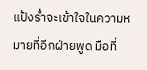แป้งร่ำจะเข้าใจในความหมายที่อีกฝ่ายพูด มือที่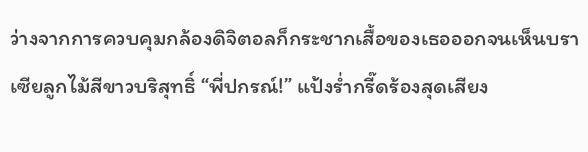ว่างจากการควบคุมกล้องดิจิตอลก็กระชากเสื้อของเธอออกจนเห็นบราเซียลูกไม้สีขาวบริสุทธิ์ “พี่ปกรณ์!” แป้งร่ำกรี๊ดร้องสุดเสียง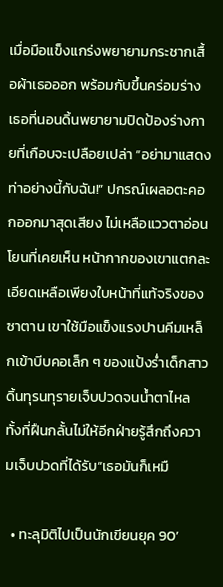เมื่อมือแข็งแกร่งพยายามกระชากเสื้อผ้าเธอออก พร้อมกับขึ้นคร่อมร่างเธอที่นอนดิ้นพยายามปิดป้องร่างกายที่เกือบจะเปลือยเปล่า “อย่ามาแสดงท่าอย่างนี้กับฉัน!” ปกรณ์เผลอตะคอกออกมาสุดเสียง ไม่เหลือแววตาอ่อนโยนที่เคยเห็น หน้ากากของเขาแตกละเอียดเหลือเพียงใบหน้าที่แท้จริงของซาตาน เขาใช้มือแข็งแรงปานคีมเหล็กเข้าบีบคอเล็ก ๆ ของแป้งร่ำเด็กสาวดิ้นทุรนทุรายเจ็บปวดจนน้ำตาไหล ทั้งที่ฝืนกลั้นไม่ให้อีกฝ่ายรู้สึกถึงความเจ็บปวดที่ได้รับ“เธอมันก็เหมื

  • ทะลุมิติไปเป็นนักเขียนยุค 90’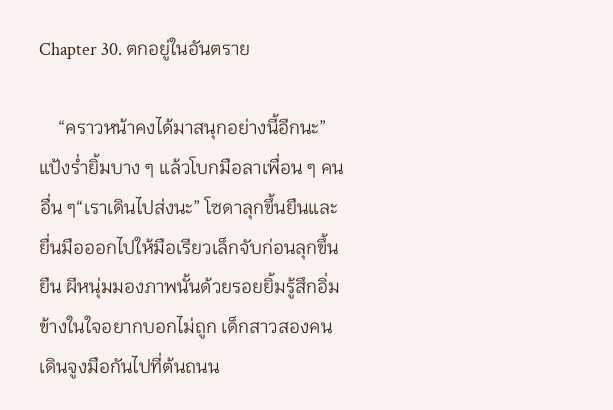Chapter 30. ตกอยู่ในอันตราย

    “คราวหน้าคงได้มาสนุกอย่างนี้อีกนะ” แป้งร่ำยิ้มบาง ๆ แล้วโบกมือลาเพื่อน ๆ คนอื่น ๆ“เราเดินไปส่งนะ” โซดาลุกขึ้นยืนและยื่นมือออกไปให้มือเรียวเล็กจับก่อนลุกขึ้นยืน ผีหนุ่มมองภาพนั้นด้วยรอยยิ้มรู้สึกอิ่มข้างในใจอยากบอกไม่ถูก เด็กสาวสองคนเดินจูงมือกันไปที่ต้นถนน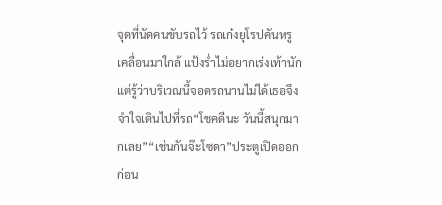จุดที่นัดคนขับรถไว้ รถเก๋งยุโรปคันหรูเคลื่อนมาใกล้ แป้งร่ำไม่อยากเร่งเท้านักแต่รู้ว่าบริเวณนี้จอดรถนานไม่ได้เธอจึงจำใจเดินไปที่รถ“โชคดีนะ วันนี้สนุกมากเลย”“เช่นกันจ๊ะโซดา”ประตูเปิดออกก่อน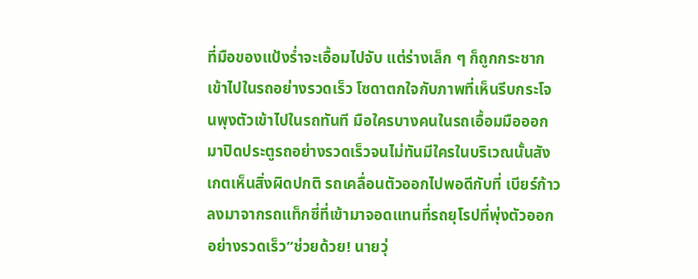ที่มือของแป้งร่ำจะเอื้อมไปจับ แต่ร่างเล็ก ๆ ก็ถูกกระชากเข้าไปในรถอย่างรวดเร็ว โซดาตกใจกับภาพที่เห็นรีบกระโจนพุงตัวเข้าไปในรถทันที มือใครบางคนในรถเอื้อมมือออกมาปิดประตูรถอย่างรวดเร็วจนไม่ทันมีใครในบริเวณนั้นสังเกตเห็นสิ่งผิดปกติ รถเคลื่อนตัวออกไปพอดีกับที่ เบียร์ก้าวลงมาจากรถแท็กซี่ที่เข้ามาจอดแทนที่รถยุโรปที่พุ่งตัวออกอย่างรวดเร็ว“ช่วยด้วย! นายวุ่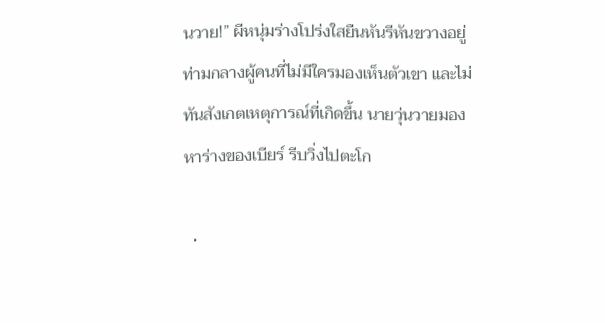นวาย!” ผีหนุ่มร่างโปร่งใสยืนหันรีหันขวางอยู่ท่ามกลางผู้คนที่ไม่มีใครมองเห็นตัวเขา และไม่ทันสังเกตเหตุการณ์ที่เกิดขึ้น นายวุ่นวายมองหาร่างของเบียร์ รีบวิ่งไปตะโก

  •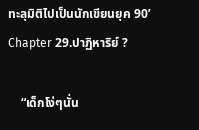ทะลุมิติไปเป็นนักเขียนยุค 90’   Chapter 29.ปาฏิหาริย์ ?

    “เด็กโง่ๆนั่น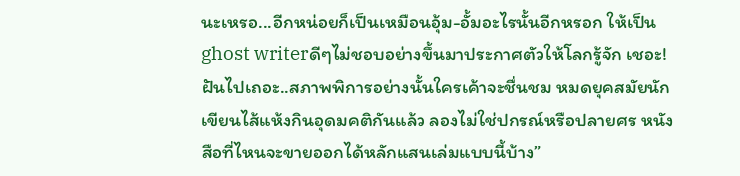นะเหรอ...อีกหน่อยก็เป็นเหมือนอุ้ม-อั้มอะไรนั้นอีกหรอก ให้เป็นghost writerดีๆไม่ชอบอย่างขึ้นมาประกาศตัวให้โลกรู้จัก เชอะ! ฝันไปเถอะ..สภาพพิการอย่างนั้นใครเค้าจะชื่นชม หมดยุคสมัยนักเขียนไส้แห้งกินอุดมคติกันแล้ว ลองไม่ใช่ปกรณ์หรือปลายศร หนังสือที่ไหนจะขายออกได้หลักแสนเล่มแบบนี้บ้าง”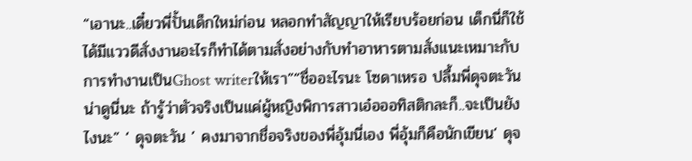“เอานะ..เดี๋ยวพี่ปั้นเด็กใหม่ก่อน หลอกทำสัญญาให้เรียบร้อยก่อน เด็กนี่ก็ใช้ได้มีแววดีสั่งงานอะไรก็ทำได้ตามสั่งอย่างกับทำอาหารตามสั่งแนะเหมาะกับการทำงานเป็นGhost writerให้เรา”“ชื่ออะไรนะ โซดาเหรอ ปลื้มพี่ดุจตะวันน่าดูนี่นะ ถ้ารู้ว่าตัวจริงเป็นแค่ผู้หญิงพิการสาวเอ๋อออทิสติกละก็..จะเป็นยังไงนะ” ‘ ดุจตะวัน ’ คงมาจากชื่อจริงของพี่อุ้มนี่เอง พี่อุ้มก็คือนักเขียน‘ ดุจ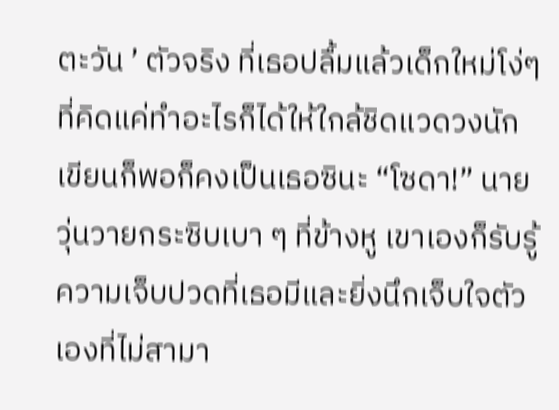ตะวัน ’ ตัวจริง ที่เธอปลื้มแล้วเด็กใหม่โง่ๆที่คิดแค่ทำอะไรก็ได้ให้ใกล้ชิดแวดวงนักเขียนก็พอก็คงเป็นเธอซินะ “โซดา!” นายวุ่นวายกระซิบเบา ๆ ที่ข้างหู เขาเองก็รับรู้ความเจ็บปวดที่เธอมีและยิ่งนึกเจ็บใจตัวเองที่ไม่สามา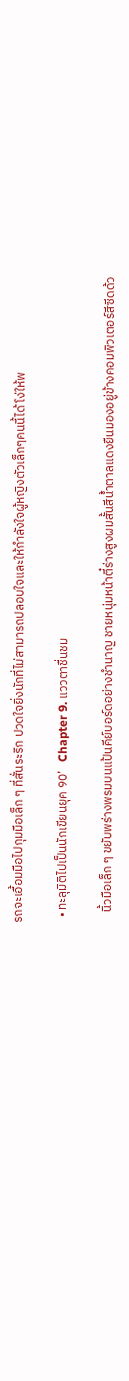รถจะเอื้อมมือไปกุมมือเล็ก ๆ ที่สั่นระริก ปวดใจยิ่งนักที่ไม่สามารถปลอบใจและให้กำลังใจผู้หญิงตัวเล็กๆคนนี้ได้ โง่ให้พ

  • ทะลุมิติไปเป็นนักเขียนยุค 90’   Chapter 9. แววตาชื่นชม

    นิ้วมือเล็ก ๆ ขยับพร่างพรมบนแป้นคีย์บอร์ดอย่างชำนาญ ชายหนุ่มหน้าตี๋ร่างสูงผมสั้นสีน้ำตาลแดงยืนมองอยู่ข้างคอมพิวเตอร์สีซีดด้ว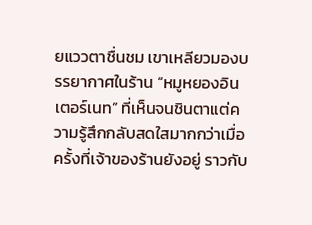ยแววตาชื่นชม เขาเหลียวมองบรรยากาศในร้าน “หมูหยองอินเตอร์เนท” ที่เห็นจนชินตาแต่ความรู้สึกกลับสดใสมากกว่าเมื่อครั้งที่เจ้าของร้านยังอยู่ ราวกับ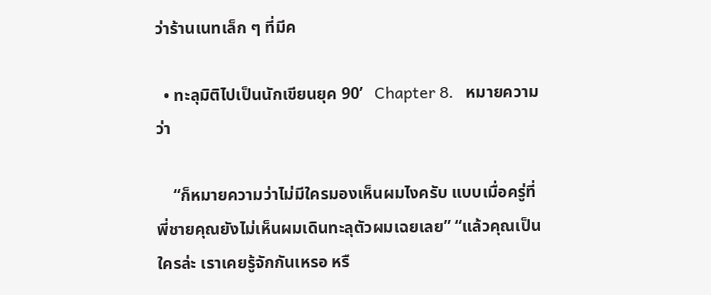ว่าร้านเนทเล็ก ๆ ที่มีค

  • ทะลุมิติไปเป็นนักเขียนยุค 90’   Chapter 8.   หมายความว่า

    “ก็หมายความว่าไม่มีใครมองเห็นผมไงครับ แบบเมื่อครู่ที่พี่ชายคุณยังไม่เห็นผมเดินทะลุตัวผมเฉยเลย” “แล้วคุณเป็นใครล่ะ เราเคยรู้จักกันเหรอ หรื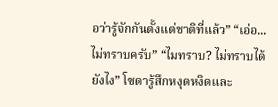อว่ารู้จักกันตั้งแต่ชาติที่แล้ว” “เอ่อ...ไม่ทราบครับ” “ไมทราบ? ไม่ทราบได้ยังไง” โซดารู้สึกหงุดหงิดและ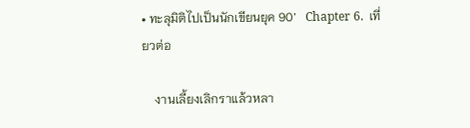• ทะลุมิติไปเป็นนักเขียนยุค 90’   Chapter 6.  เที่ยวต่อ

    งานเลี้ยงเลิกราแล้วหลา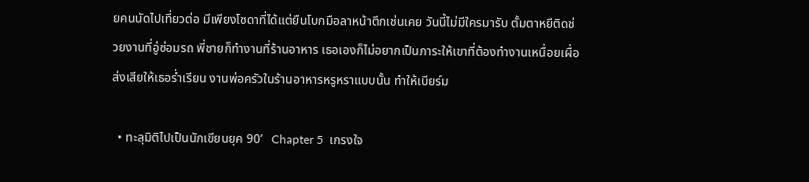ยคนนัดไปเที่ยวต่อ มีเพียงโซดาที่ได้แต่ยืนโบกมือลาหน้าตึกเช่นเคย วันนี้ไม่มีใครมารับ ตั้มตาหยีติดช่วยงานที่อู่ซ่อมรถ พี่ชายก็ทำงานที่ร้านอาหาร เธอเองก็ไม่อยากเป็นภาระให้เขาที่ต้องทำงานเหนื่อยเผื่อส่งเสียให้เธอร่ำเรียน งานพ่อครัวในร้านอาหารหรูหราแบบนั้น ทำให้เบียร์ม

  • ทะลุมิติไปเป็นนักเขียนยุค 90’   Chapter 5  เกรงใจ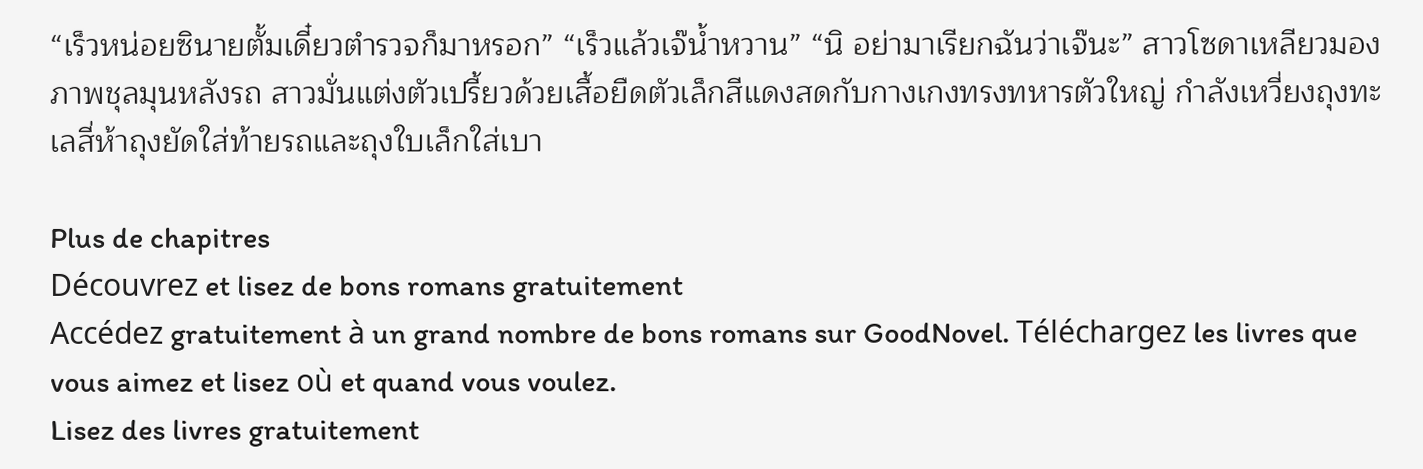“เร็วหน่อยซินายตั้มเดี๋ยวตำรวจก็มาหรอก” “เร็วแล้วเจ๊น้ำหวาน” “นิ อย่ามาเรียกฉันว่าเจ๊นะ” สาวโซดาเหลียวมองภาพชุลมุนหลังรถ สาวมั่นแต่งตัวเปรี้ยวด้วยเสื้อยืดตัวเล็กสีแดงสดกับกางเกงทรงทหารตัวใหญ่ กำลังเหวี่ยงถุงทะเลสี่ห้าถุงยัดใส่ท้ายรถและถุงใบเล็กใส่เบา

Plus de chapitres
Découvrez et lisez de bons romans gratuitement
Accédez gratuitement à un grand nombre de bons romans sur GoodNovel. Téléchargez les livres que vous aimez et lisez où et quand vous voulez.
Lisez des livres gratuitement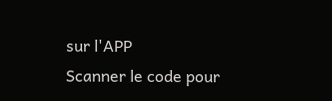sur l'APP
Scanner le code pour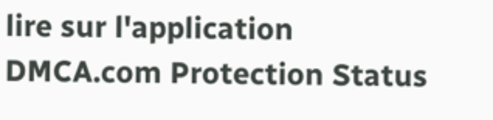lire sur l'application
DMCA.com Protection Status